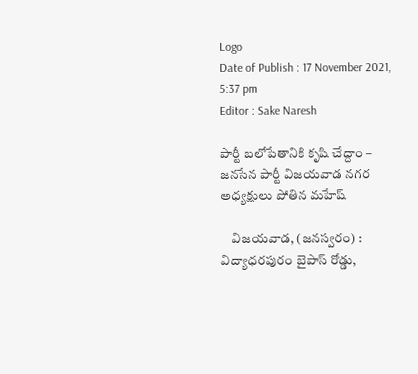Logo
Date of Publish : 17 November 2021, 5:37 pm
Editor : Sake Naresh

పార్టీ బలోపేతానికి కృషి చేద్దాం – జనసేన పార్టీ విజయవాడ నగర అధ్యక్షులు పోతిన మహేష్

    విజయవాడ, (జనస్వరం) : విద్యాధరపురం బైపాస్ రోడ్డు,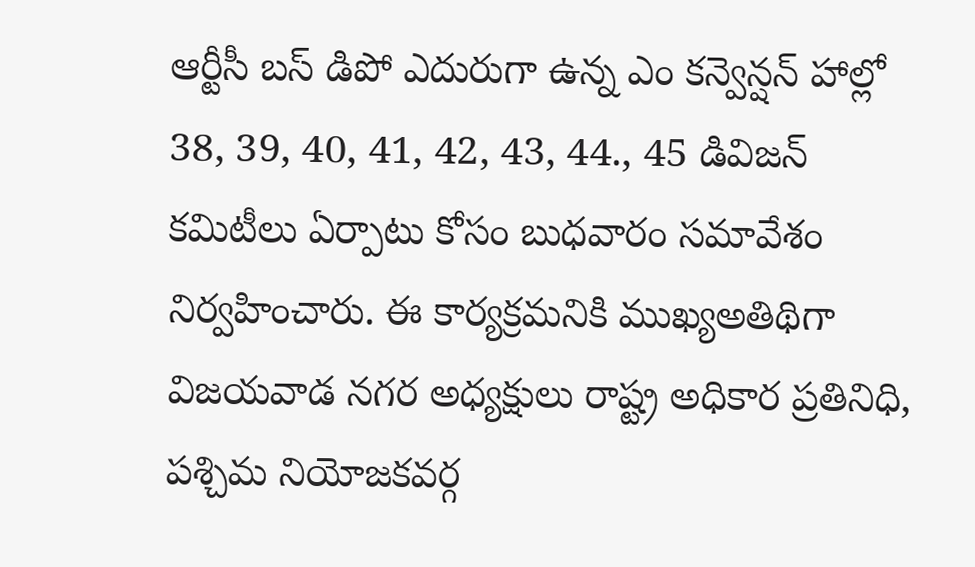ఆర్టీసీ బస్ డిపో ఎదురుగా ఉన్న ఎం కన్వెన్షన్ హాల్లో 38, 39, 40, 41, 42, 43, 44., 45 డివిజన్ కమిటీలు ఏర్పాటు కోసం బుధవారం సమావేశం నిర్వహించారు. ఈ కార్యక్రమనికి ముఖ్యఅతిథిగా విజయవాడ నగర అధ్యక్షులు రాష్ట్ర అధికార ప్రతినిధి, పశ్చిమ నియోజకవర్గ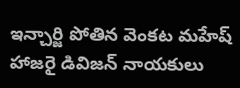ఇన్చార్జి పోతిన వెంకట మహేష్ హాజరై డివిజన్ నాయకులు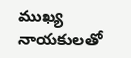ముఖ్య నాయకులతో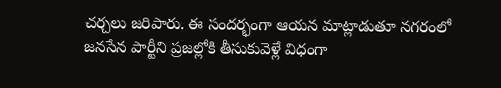చర్చలు జరిపారు. ఈ సందర్భంగా ఆయన మాట్లాడుతూ నగరంలో జనసేన పార్టీని ప్రజల్లోకి తీసుకువెళ్లే విధంగా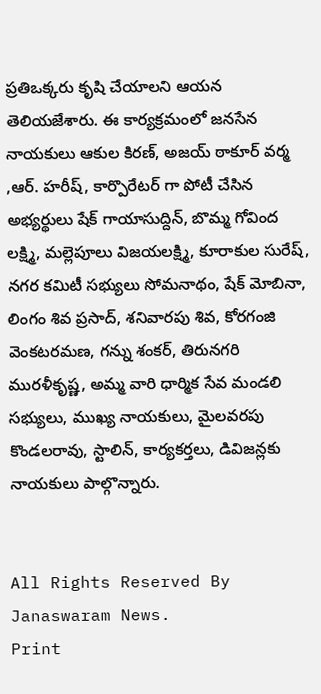ప్రతిఒక్కరు కృషి చేయాలని ఆయన తెలియజేశారు. ఈ కార్యక్రమంలో జనసేన నాయకులు ఆకుల కిరణ్, అజయ్ ఠాకూర్ వర్మ ,ఆర్. హరీష్, కార్పొరేటర్ గా పోటీ చేసిన అభ్యర్థులు షేక్ గాయాసుద్దిన్, బొమ్మ గోవింద లక్ష్మి, మల్లెపూలు విజయలక్ష్మి, కూరాకుల సురేష్, నగర కమిటీ సభ్యులు సోమనాథం, షేక్ మోబినా, లింగం శివ ప్రసాద్, శనివారపు శివ, కోరగంజి వెంకటరమణ, గన్ను శంకర్, తిరునగరి మురళీకృష్ణ, అమ్మ వారి ధార్మిక సేవ మండలి సభ్యులు, ముఖ్య నాయకులు, మైలవరపు కొండలరావు, స్టాలిన్, కార్యకర్తలు, డివిజన్లకు నాయకులు పాల్గొన్నారు.


All Rights Reserved By Janaswaram News.
Print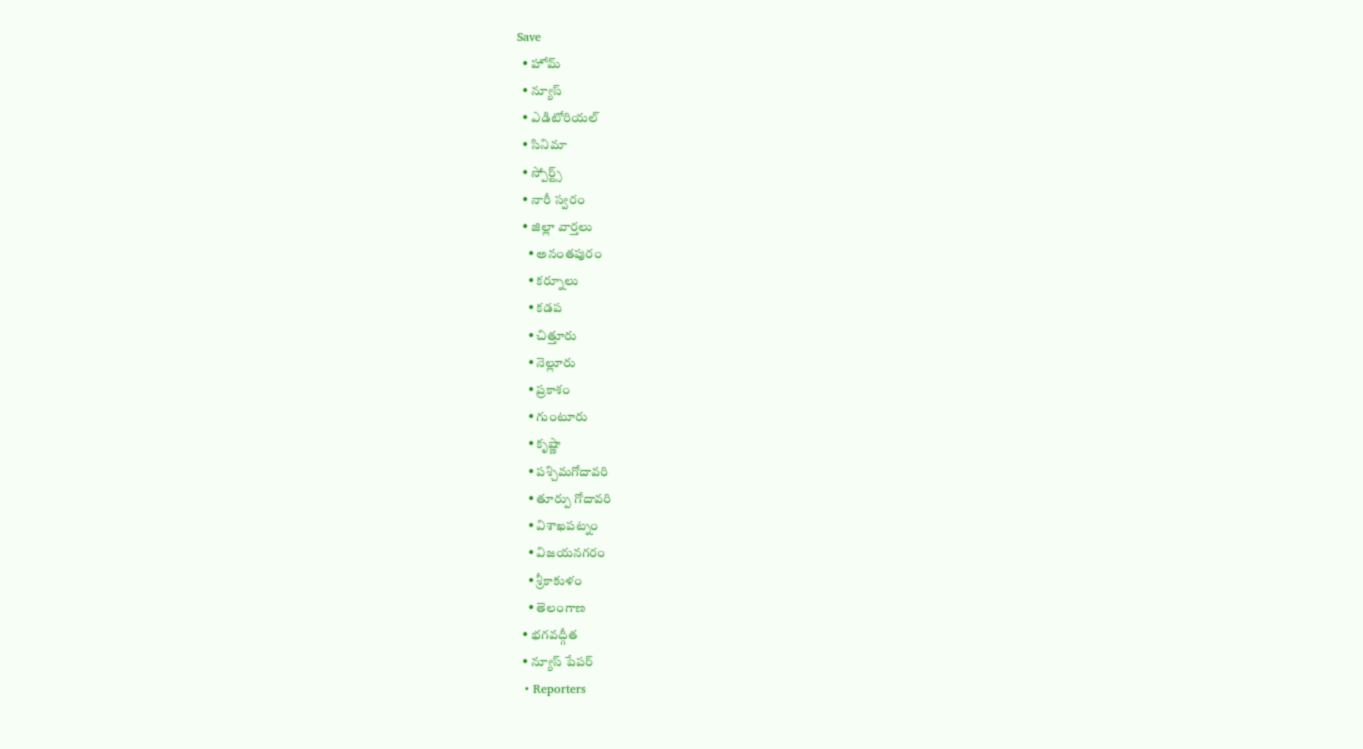Save
  • హోమ్
  • న్యూస్
  • ఎడిటోరియల్
  • సినిమా
  • స్పోర్ట్స్
  • నారీ స్వరం
  • జిల్లా వార్తలు
    • అనంతపురం
    • కర్నూలు
    • కడప
    • చిత్తూరు
    • నెల్లూరు
    • ప్రకాశం
    • గుంటూరు
    • కృష్ణా
    • పశ్చిమగోదావరి
    • తూర్పు గోదావరి
    • విశాఖపట్నం
    • విజయనగరం
    • శ్రీకాకుళం
    • తెలంగాణ
  • భగవద్గీత
  • న్యూస్ పేపర్
  • Reporters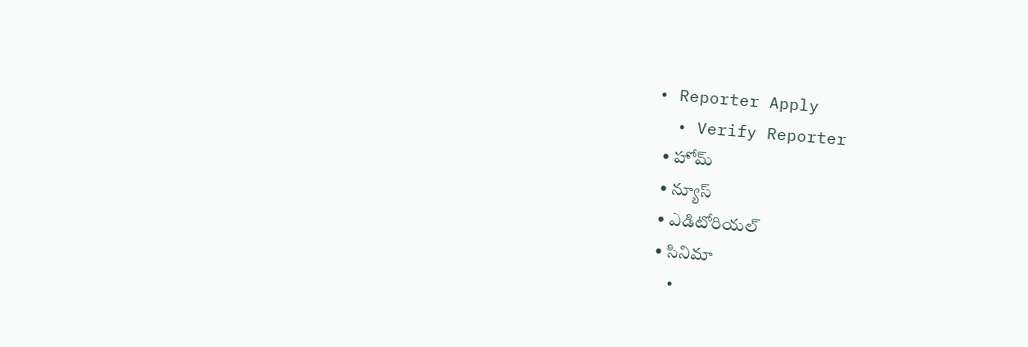• Reporter Apply
  • Verify Reporter
  • హోమ్
  • న్యూస్
  • ఎడిటోరియల్
  • సినిమా
  •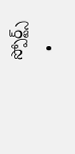స్పోర్ట్స్
  •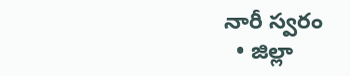నారీ స్వరం
  • జిల్లా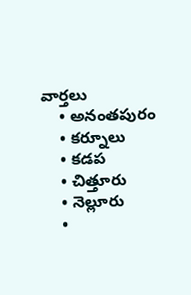వార్తలు
    • అనంతపురం
    • కర్నూలు
    • కడప
    • చిత్తూరు
    • నెల్లూరు
    •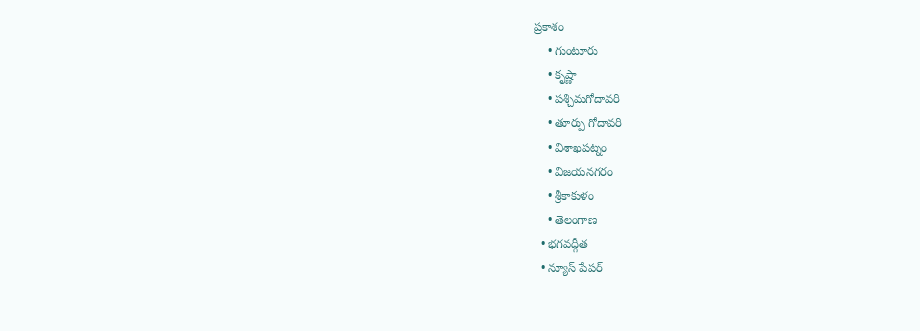ప్రకాశం
    • గుంటూరు
    • కృష్ణా
    • పశ్చిమగోదావరి
    • తూర్పు గోదావరి
    • విశాఖపట్నం
    • విజయనగరం
    • శ్రీకాకుళం
    • తెలంగాణ
  • భగవద్గీత
  • న్యూస్ పేపర్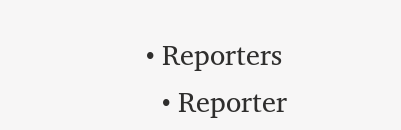• Reporters
  • Reporter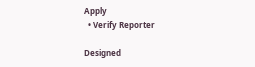Apply
  • Verify Reporter

Designed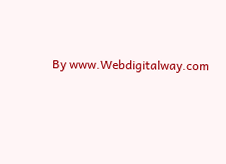By www.Webdigitalway.com